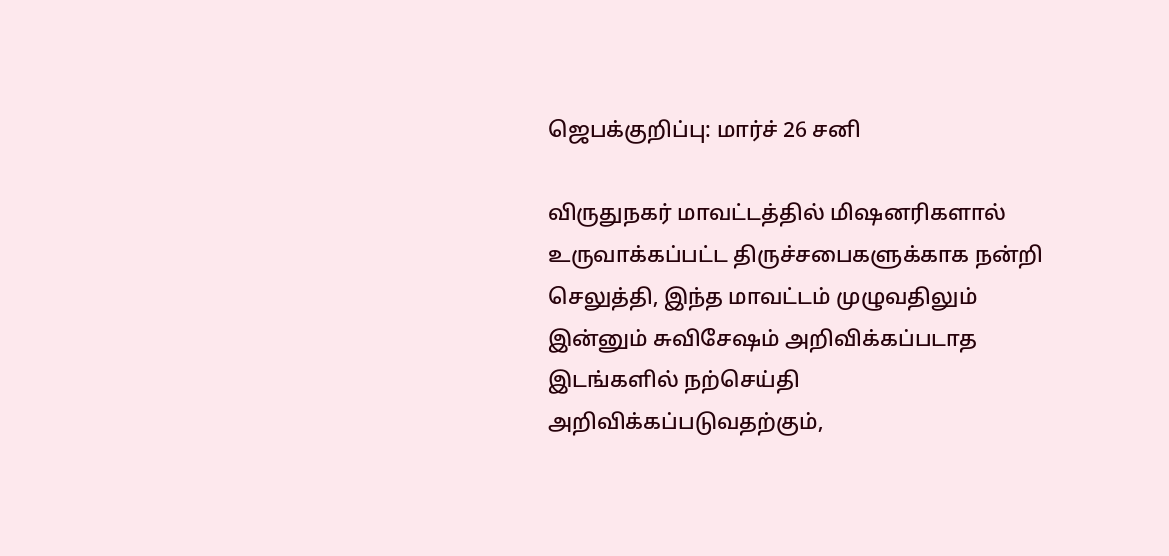ஜெபக்குறிப்பு: மார்ச் 26 சனி

விருதுநகர் மாவட்டத்தில் மிஷனரிகளால் உருவாக்கப்பட்ட திருச்சபைகளுக்காக நன்றி செலுத்தி, இந்த மாவட்டம் முழுவதிலும் இன்னும் சுவிசேஷம் அறிவிக்கப்படாத இடங்களில் நற்செய்தி அறிவிக்கப்படுவதற்கும்,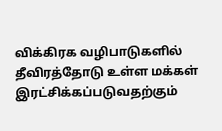விக்கிரக வழிபாடுகளில் தீவிரத்தோடு உள்ள மக்கள் இரட்சிக்கப்படுவதற்கும்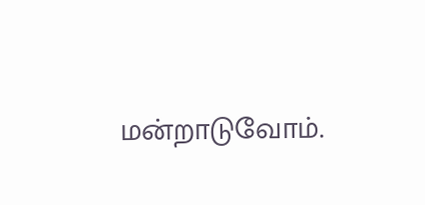மன்றாடுவோம்.